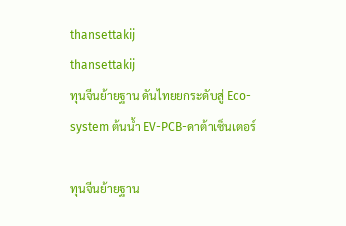thansettakij
thansettakij
ทุนจีนย้ายฐาน ดันไทยยกระดับสู่ Eco-system ต้นน้ำ EV-PCB-ดาต้าเซ็นเตอร์

ทุนจีนย้ายฐาน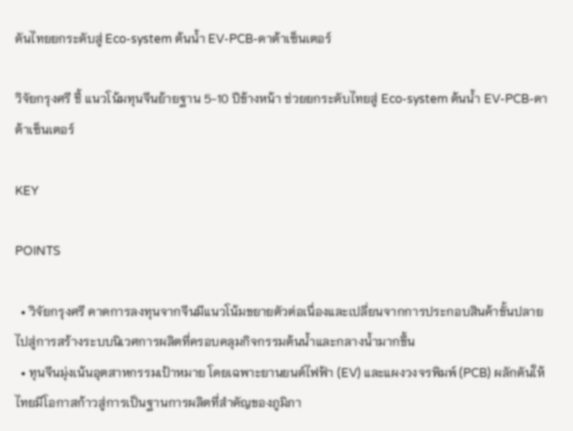ดันไทยยกระดับสู่ Eco-system ต้นน้ำ EV-PCB-ดาต้าเซ็นเตอร์

วิจัยกรุงศรี ชี้ แนวโน้มทุนจีนย้ายฐาน 5-10 ปีข้างหน้า ช่วยยกระดับไทยสู่ Eco-system ต้นน้ำ EV-PCB-ดาต้าเซ็นเตอร์

KEY

POINTS

  • วิจัยกรุงศรี คาดการลงทุนจากจีนมีแนวโน้มขยายตัวต่อเนื่องและเปลี่ยนจากการประกอบสินค้าขั้นปลายไปสู่การสร้างระบบนิเวศการผลิตที่ครอบคลุมกิจกรรมต้นน้ำและกลางน้ำมากขึ้น
  • ทุนจีนมุ่งเน้นอุตสาหกรรมเป้าหมาย โดยเฉพาะยานยนต์ไฟฟ้า (EV) และแผงวงจรพิมพ์ (PCB) ผลักดันให้ไทยมีโอกาสก้าวสู่การเป็นฐานการผลิตที่สำคัญของภูมิภา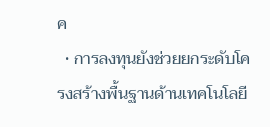ค
  • การลงทุนยังช่วยยกระดับโครงสร้างพื้นฐานด้านเทคโนโลยี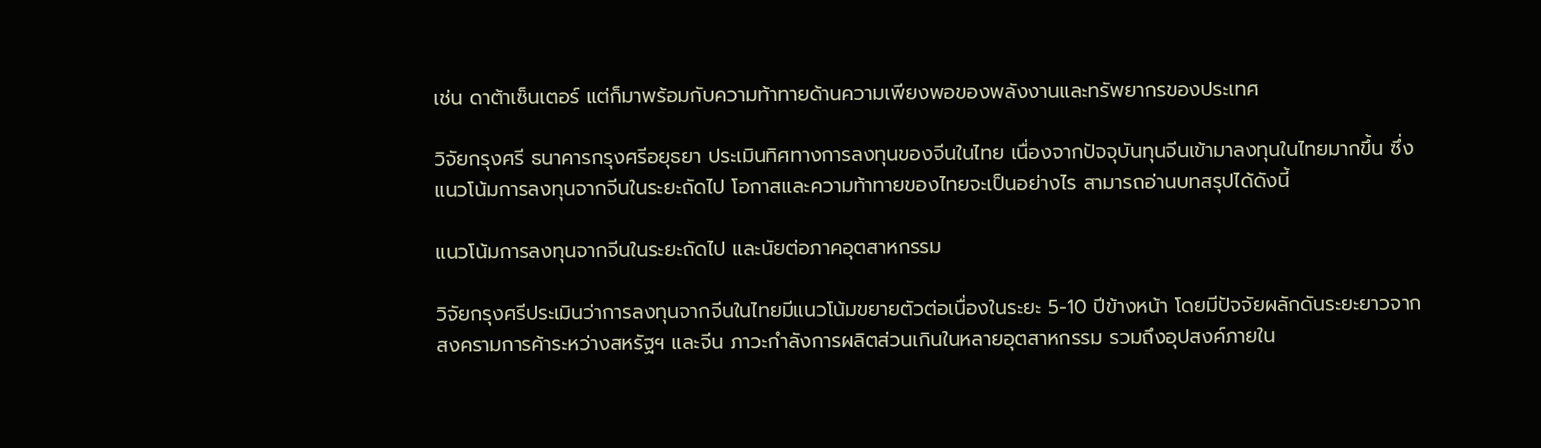เช่น ดาต้าเซ็นเตอร์ แต่ก็มาพร้อมกับความท้าทายด้านความเพียงพอของพลังงานและทรัพยากรของประเทศ

วิจัยกรุงศรี ธนาคารกรุงศรีอยุธยา ประเมินทิศทางการลงทุนของจีนในไทย เนื่องจากปัจจุบันทุนจีนเข้ามาลงทุนในไทยมากขึ้น ซึ่งแนวโน้มการลงทุนจากจีนในระยะถัดไป โอกาสและความท้าทายของไทยจะเป็นอย่างไร สามารถอ่านบทสรุปได้ดังนี้

แนวโน้มการลงทุนจากจีนในระยะถัดไป และนัยต่อภาคอุตสาหกรรม

วิจัยกรุงศรีประเมินว่าการลงทุนจากจีนในไทยมีแนวโน้มขยายตัวต่อเนื่องในระยะ 5-10 ปีข้างหน้า โดยมีปัจจัยผลักดันระยะยาวจากสงครามการค้าระหว่างสหรัฐฯ และจีน ภาวะกำลังการผลิตส่วนเกินในหลายอุตสาหกรรม รวมถึงอุปสงค์ภายใน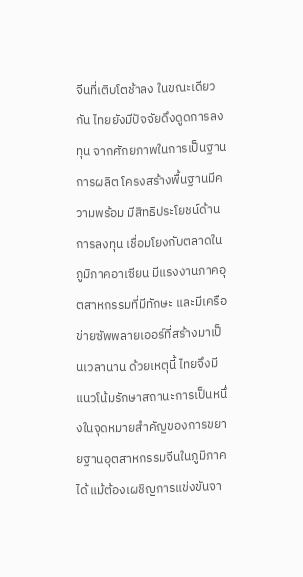จีนที่เติบโตช้าลง ในขณะเดียวกัน ไทยยังมีปัจจัยดึงดูดการลงทุน จากศักยภาพในการเป็นฐานการผลิต โครงสร้างพื้นฐานมีความพร้อม มีสิทธิประโยชน์ด้านการลงทุน เชื่อมโยงกับตลาดในภูมิภาคอาเซียน มีแรงงานภาคอุตสาหกรรมที่มีทักษะ และมีเครือข่ายซัพพลายเออร์ที่สร้างมาเป็นเวลานาน ด้วยเหตุนี้ ไทยจึงมีแนวโน้มรักษาสถานะการเป็นหนึ่งในจุดหมายสำคัญของการขยายฐานอุตสาหกรรมจีนในภูมิภาคได้ แม้ต้องเผชิญการแข่งขันจา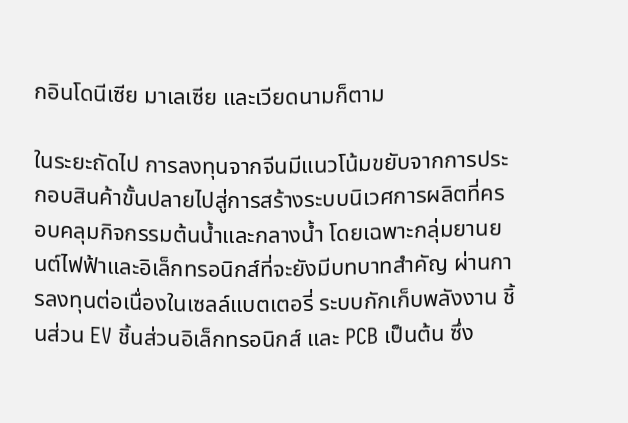กอินโดนีเซีย มาเลเซีย และเวียดนามก็ตาม

ในระยะถัดไป การลงทุนจากจีนมีแนวโน้มขยับจากการประกอบสินค้าขั้นปลายไปสู่การสร้างระบบนิเวศการผลิตที่ครอบคลุมกิจกรรมต้นน้ำและกลางน้ำ โดยเฉพาะกลุ่มยานยนต์ไฟฟ้าและอิเล็กทรอนิกส์ที่จะยังมีบทบาทสำคัญ ผ่านการลงทุนต่อเนื่องในเซลล์แบตเตอรี่ ระบบกักเก็บพลังงาน ชิ้นส่วน EV ชิ้นส่วนอิเล็กทรอนิกส์ และ PCB เป็นต้น ซึ่ง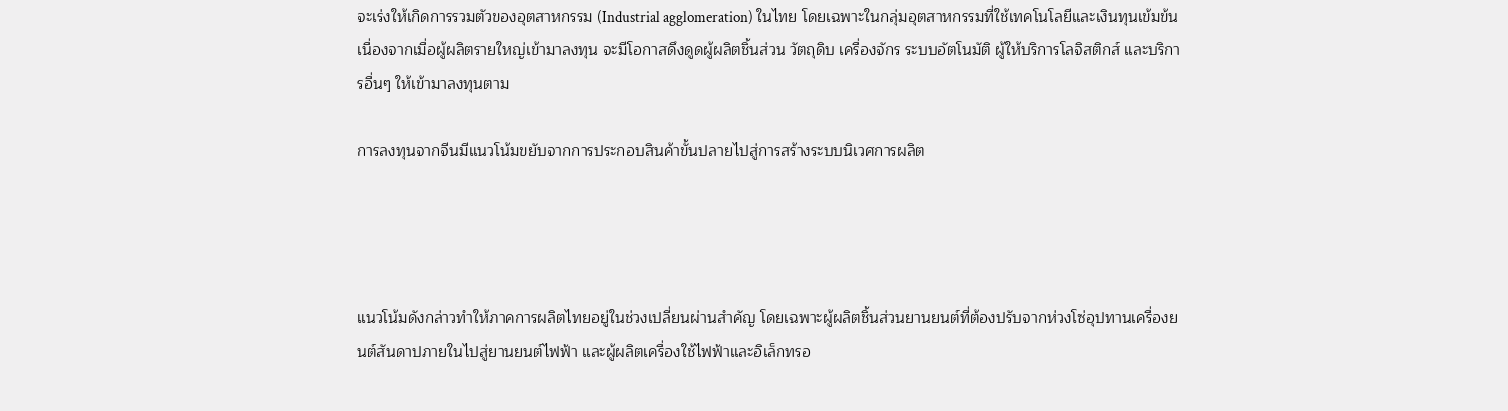จะเร่งให้เกิดการรวมตัวของอุตสาหกรรม (Industrial agglomeration) ในไทย โดยเฉพาะในกลุ่มอุตสาหกรรมที่ใช้เทคโนโลยีและเงินทุนเข้มข้น เนื่องจากเมื่อผู้ผลิตรายใหญ่เข้ามาลงทุน จะมีโอกาสดึงดูดผู้ผลิตชิ้นส่วน วัตถุดิบ เครื่องจักร ระบบอัตโนมัติ ผู้ให้บริการโลจิสติกส์ และบริการอื่นๆ ให้เข้ามาลงทุนตาม

การลงทุนจากจีนมีแนวโน้มขยับจากการประกอบสินค้าขั้นปลายไปสู่การสร้างระบบนิเวศการผลิต




แนวโน้มดังกล่าวทำให้ภาคการผลิตไทยอยู่ในช่วงเปลี่ยนผ่านสำคัญ โดยเฉพาะผู้ผลิตชิ้นส่วนยานยนต์ที่ต้องปรับจากห่วงโซ่อุปทานเครื่องยนต์สันดาปภายในไปสู่ยานยนต์ไฟฟ้า และผู้ผลิตเครื่องใช้ไฟฟ้าและอิเล็กทรอ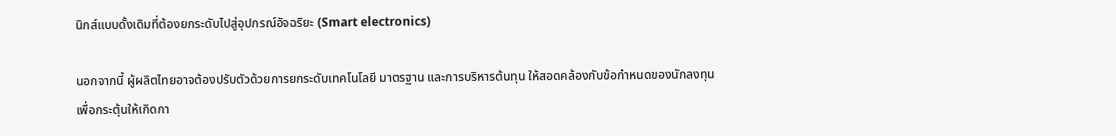นิกส์แบบดั้งเดิมที่ต้องยกระดับไปสู่อุปกรณ์อัจฉริยะ (Smart electronics)

นอกจากนี้ ผู้ผลิตไทยอาจต้องปรับตัวด้วยการยกระดับเทคโนโลยี มาตรฐาน และการบริหารต้นทุน ให้สอดคล้องกับข้อกำหนดของนักลงทุน เพื่อกระตุ้นให้เกิดกา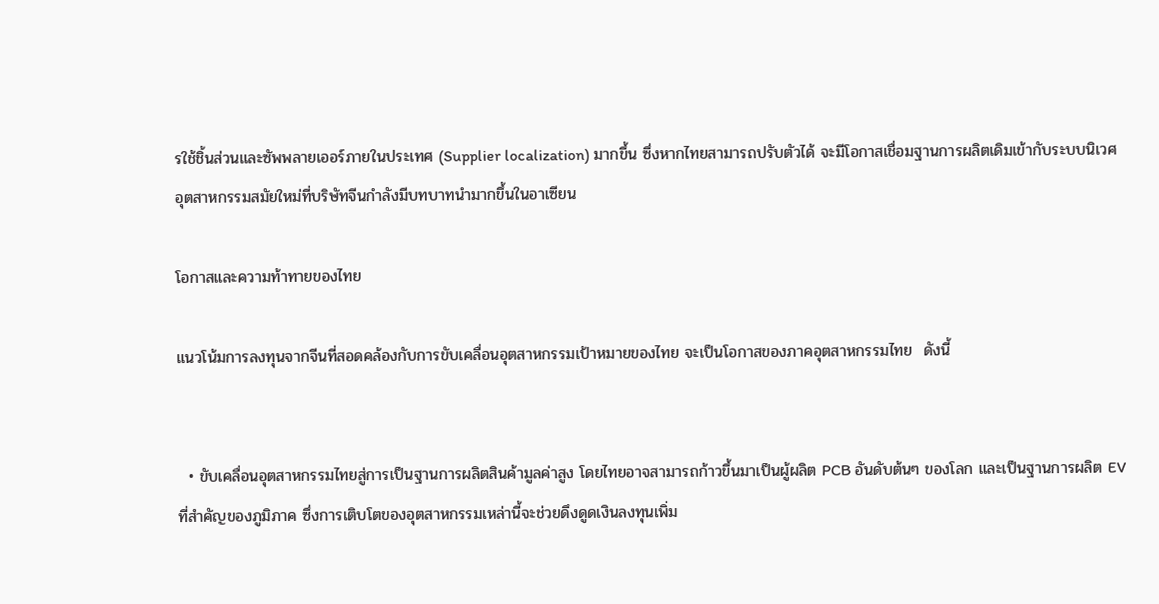รใช้ชิ้นส่วนและซัพพลายเออร์ภายในประเทศ (Supplier localization) มากขึ้น ซึ่งหากไทยสามารถปรับตัวได้ จะมีโอกาสเชื่อมฐานการผลิตเดิมเข้ากับระบบนิเวศอุตสาหกรรมสมัยใหม่ที่บริษัทจีนกำลังมีบทบาทนำมากขึ้นในอาเซียน

โอกาสและความท้าทายของไทย

แนวโน้มการลงทุนจากจีนที่สอดคล้องกับการขับเคลื่อนอุตสาหกรรมเป้าหมายของไทย จะเป็นโอกาสของภาคอุตสาหกรรมไทย  ดังนี้


  • ขับเคลื่อนอุตสาหกรรมไทยสู่การเป็นฐานการผลิตสินค้ามูลค่าสูง โดยไทยอาจสามารถก้าวขึ้นมาเป็นผู้ผลิต PCB อันดับต้นๆ ของโลก และเป็นฐานการผลิต EV ที่สำคัญของภูมิภาค ซึ่งการเติบโตของอุตสาหกรรมเหล่านี้จะช่วยดึงดูดเงินลงทุนเพิ่ม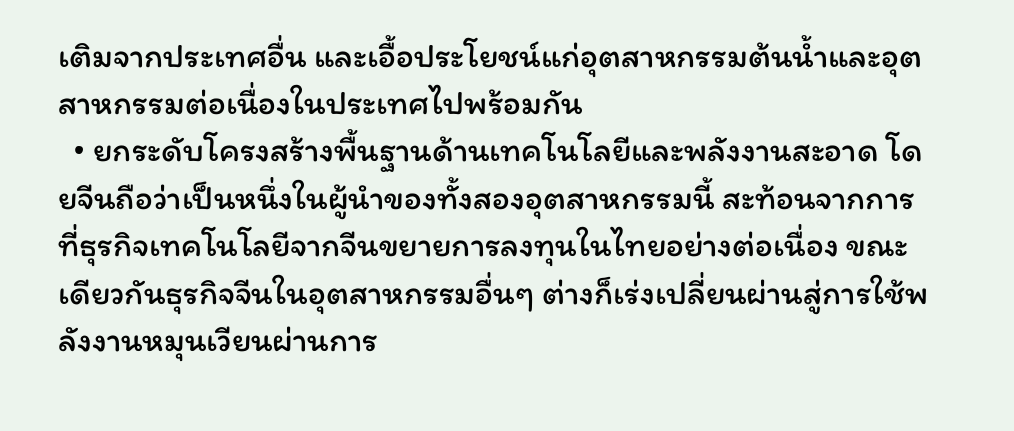เติมจากประเทศอื่น และเอื้อประโยชน์แก่อุตสาหกรรมต้นน้ำและอุตสาหกรรมต่อเนื่องในประเทศไปพร้อมกัน
  • ยกระดับโครงสร้างพื้นฐานด้านเทคโนโลยีและพลังงานสะอาด โดยจีนถือว่าเป็นหนึ่งในผู้นำของทั้งสองอุตสาหกรรมนี้ สะท้อนจากการที่ธุรกิจเทคโนโลยีจากจีนขยายการลงทุนในไทยอย่างต่อเนื่อง ขณะเดียวกันธุรกิจจีนในอุตสาหกรรมอื่นๆ ต่างก็เร่งเปลี่ยนผ่านสู่การใช้พลังงานหมุนเวียนผ่านการ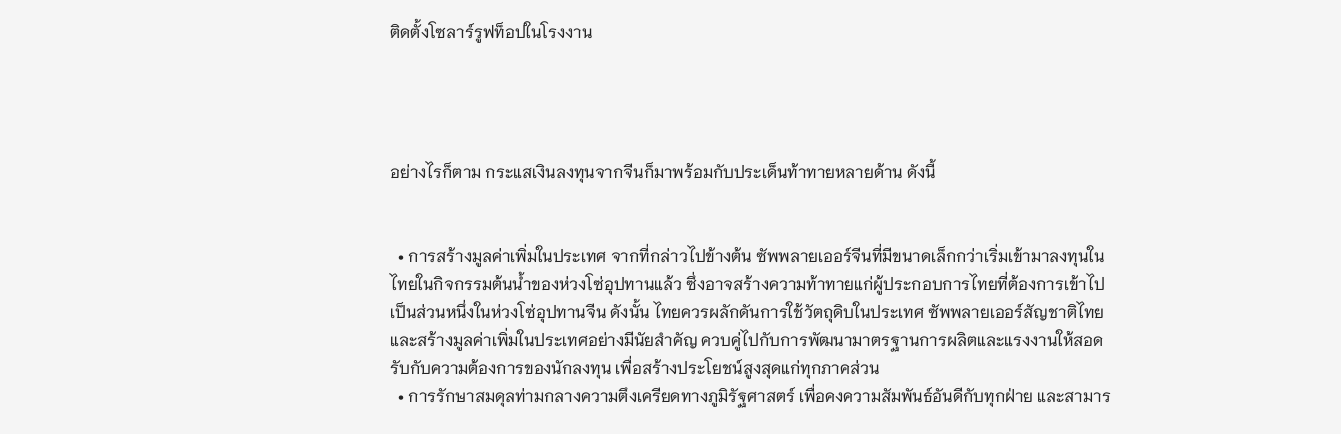ติดตั้งโซลาร์รูฟท็อปในโรงงาน




อย่างไรก็ตาม กระแสเงินลงทุนจากจีนก็มาพร้อมกับประเด็นท้าทายหลายด้าน ดังนี้


  • การสร้างมูลค่าเพิ่มในประเทศ จากที่กล่าวไปข้างต้น ซัพพลายเออร์จีนที่มีขนาดเล็กกว่าเริ่มเข้ามาลงทุนในไทยในกิจกรรมต้นน้ำของห่วงโซ่อุปทานแล้ว ซึ่งอาจสร้างความท้าทายแก่ผู้ประกอบการไทยที่ต้องการเข้าไปเป็นส่วนหนึ่งในห่วงโซ่อุปทานจีน ดังนั้น ไทยควรผลักดันการใช้วัตถุดิบในประเทศ ซัพพลายเออร์สัญชาติไทย และสร้างมูลค่าเพิ่มในประเทศอย่างมีนัยสำคัญ ควบคู่ไปกับการพัฒนามาตรฐานการผลิตและแรงงานให้สอดรับกับความต้องการของนักลงทุน เพื่อสร้างประโยชน์สูงสุดแก่ทุกภาคส่วน
  • การรักษาสมดุลท่ามกลางความตึงเครียดทางภูมิรัฐศาสตร์ เพื่อคงความสัมพันธ์อันดีกับทุกฝ่าย และสามาร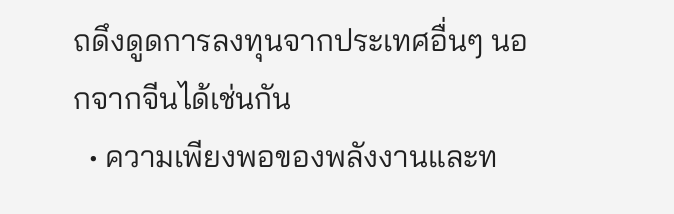ถดึงดูดการลงทุนจากประเทศอื่นๆ นอกจากจีนได้เช่นกัน
  • ความเพียงพอของพลังงานและท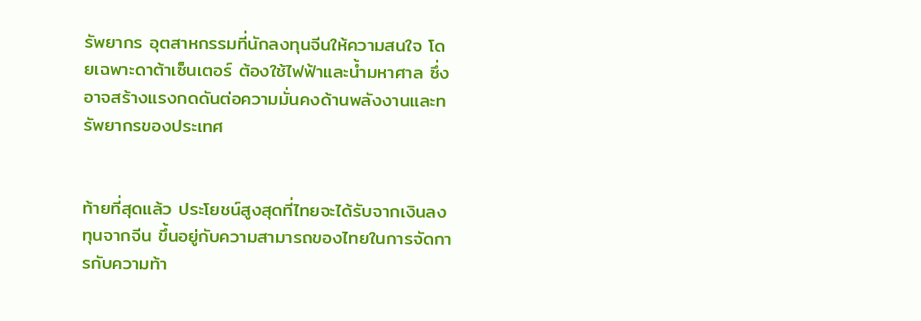รัพยากร อุตสาหกรรมที่นักลงทุนจีนให้ความสนใจ โดยเฉพาะดาต้าเซ็นเตอร์ ต้องใช้ไฟฟ้าและน้ำมหาศาล ซึ่งอาจสร้างแรงกดดันต่อความมั่นคงด้านพลังงานและทรัพยากรของประเทศ


ท้ายที่สุดแล้ว ประโยชน์สูงสุดที่ไทยจะได้รับจากเงินลงทุนจากจีน ขึ้นอยู่กับความสามารถของไทยในการจัดการกับความท้า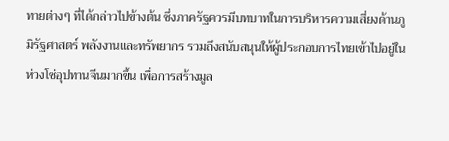ทายต่างๆ ที่ได้กล่าวไปข้างต้น ซึ่งภาครัฐควรมีบทบาทในการบริหารความเสี่ยงด้านภูมิรัฐศาสตร์ พลังงานและทรัพยากร รวมถึงสนับสนุนให้ผู้ประกอบการไทยเข้าไปอยู่ในห่วงโซ่อุปทานจีนมากขึ้น เพื่อการสร้างมูล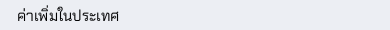ค่าเพิ่มในประเทศ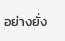อย่างยั่ง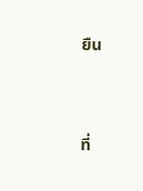ยืน


ที่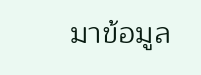มาข้อมูล